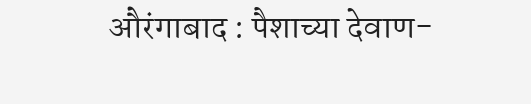औरंगाबाद : पैशाच्या देवाण-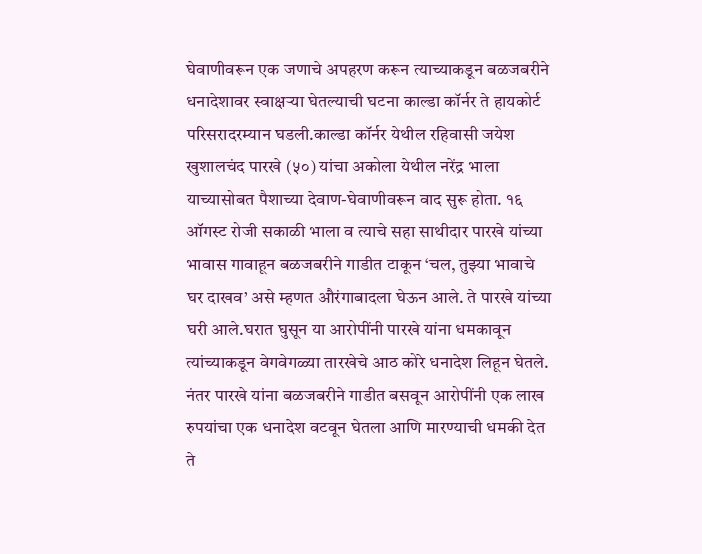घेवाणीवरून एक जणाचे अपहरण करून त्याच्याकडून बळजबरीने धनादेशावर स्वाक्षऱ्या घेतल्याची घटना काल्डा कॉर्नर ते हायकोर्ट परिसरादरम्यान घडली.काल्डा कॉर्नर येथील रहिवासी जयेश खुशालचंद पारखे (५०) यांचा अकोला येथील नरेंद्र भाला याच्यासोबत पैशाच्या देवाण-घेवाणीवरून वाद सुरू होता. १६ ऑगस्ट रोजी सकाळी भाला व त्याचे सहा साथीदार पारखे यांच्या भावास गावाहून बळजबरीने गाडीत टाकून ‘चल, तुझ्या भावाचे घर दाखव’ असे म्हणत औरंगाबादला घेऊन आले. ते पारखे यांच्या घरी आले.घरात घुसून या आरोपींनी पारखे यांना धमकावून त्यांच्याकडून वेगवेगळ्या तारखेचे आठ कोरे धनादेश लिहून घेतले. नंतर पारखे यांना बळजबरीने गाडीत बसवून आरोपींनी एक लाख रुपयांचा एक धनादेश वटवून घेतला आणि मारण्याची धमकी देत ते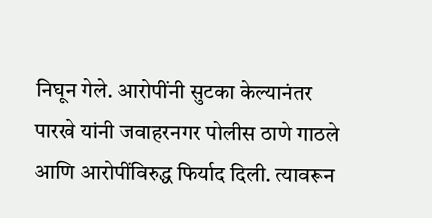निघून गेले. आरोपींनी सुटका केल्यानंतर पारखे यांनी जवाहरनगर पोलीस ठाणे गाठले आणि आरोपींविरुद्ध फिर्याद दिली. त्यावरून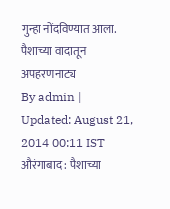गुन्हा नोंदविण्यात आला.
पैशाच्या वादातून अपहरणनाट्य
By admin | Updated: August 21, 2014 00:11 IST
औरंगाबाद : पैशाच्या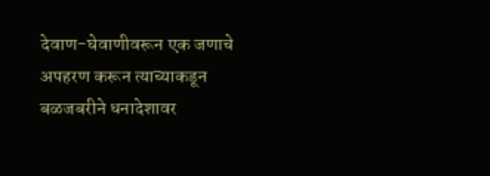देवाण-घेवाणीवरून एक जणाचे अपहरण करून त्याच्याकडून बळजबरीने धनादेशावर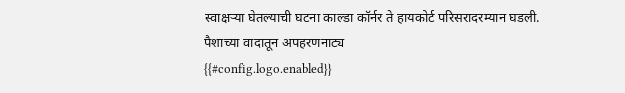स्वाक्षऱ्या घेतल्याची घटना काल्डा कॉर्नर ते हायकोर्ट परिसरादरम्यान घडली.
पैशाच्या वादातून अपहरणनाट्य
{{#config.logo.enabled}}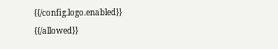{{/config.logo.enabled}}
{{/allowed}}